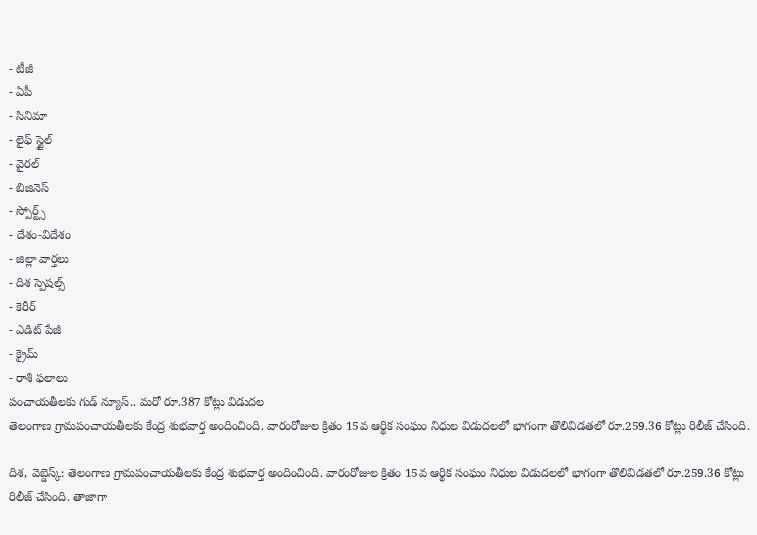- టీజీ
- ఏపీ
- సినిమా
- లైఫ్ స్టైల్
- వైరల్
- బిజినెస్
- స్పోర్ట్స్
- దేశం-విదేశం
- జిల్లా వార్తలు
- దిశ స్పెషల్స్
- కెరీర్
- ఎడిట్ పేజీ
- క్రైమ్
- రాశి ఫలాలు
పంచాయతీలకు గుడ్ న్యూస్.. మరో రూ.387 కోట్లు విడుదల
తెలంగాణ గ్రామపంచాయతీలకు కేంద్ర శుభవార్త అందించింది. వారంరోజుల క్రితం 15వ ఆర్థిక సంఘం నిధుల విడుదలలో భాగంగా తొలివిడతలో రూ.259.36 కోట్లు రిలీజ్ చేసింది.

దిశ, వెబ్డెస్క్: తెలంగాణ గ్రామపంచాయతీలకు కేంద్ర శుభవార్త అందించింది. వారంరోజుల క్రితం 15వ ఆర్థిక సంఘం నిధుల విడుదలలో భాగంగా తొలివిడతలో రూ.259.36 కోట్లు రిలీజ్ చేసింది. తాజాగా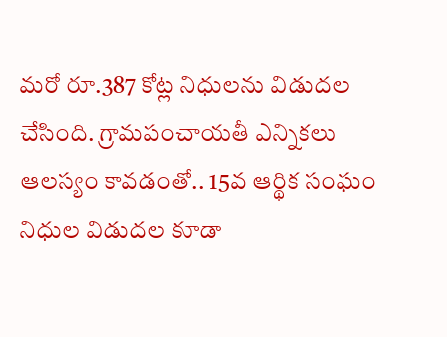మరో రూ.387 కోట్ల నిధులను విడుదల చేసింది. గ్రామపంచాయతీ ఎన్నికలు ఆలస్యం కావడంతో.. 15వ ఆర్థిక సంఘం నిధుల విడుదల కూడా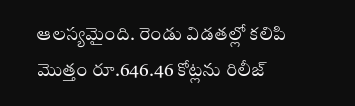ఆలస్యమైంది. రెండు విడతల్లో కలిపి మొత్తం రూ.646.46 కోట్లను రిలీజ్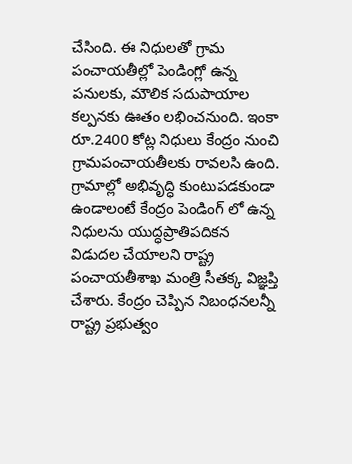చేసింది. ఈ నిధులతో గ్రామ పంచాయతీల్లో పెండింగ్లో ఉన్న పనులకు, మౌలిక సదుపాయాల కల్పనకు ఊతం లభించనుంది. ఇంకా రూ.2400 కోట్ల నిధులు కేంద్రం నుంచి గ్రామపంచాయతీలకు రావలసి ఉంది. గ్రామాల్లో అభివృద్ధి కుంటుపడకుండా ఉండాలంటే కేంద్రం పెండింగ్ లో ఉన్న నిధులను యుద్ధప్రాతిపదికన విడుదల చేయాలని రాష్ట్ర పంచాయతీశాఖ మంత్రి సీతక్క విజ్ఞప్తి చేశారు. కేంద్రం చెప్పిన నిబంధనలన్నీ రాష్ట్ర ప్రభుత్వం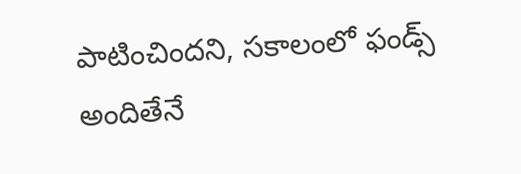పాటించిందని, సకాలంలో ఫండ్స్ అందితేనే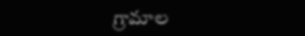గ్రామాల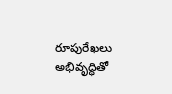రూపురేఖలు అభివృద్ధితో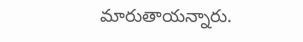మారుతాయన్నారు.